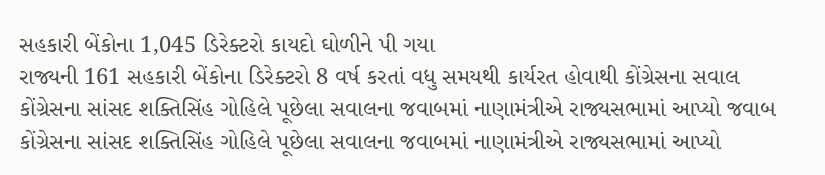સહકારી બેંકોના 1,045 ડિરેક્ટરો કાયદો ઘોળીને પી ગયા
રાજ્યની 161 સહકારી બેંકોના ડિરેક્ટરો 8 વર્ષ કરતાં વધુ સમયથી કાર્યરત હોવાથી કોંગ્રેસના સવાલ
કોંગ્રેસના સાંસદ શક્તિસિંહ ગોહિલે પૂછેલા સવાલના જવાબમાં નાણામંત્રીએ રાજ્યસભામાં આપ્યો જવાબ
કોંગ્રેસના સાંસદ શક્તિસિંહ ગોહિલે પૂછેલા સવાલના જવાબમાં નાણામંત્રીએ રાજ્યસભામાં આપ્યો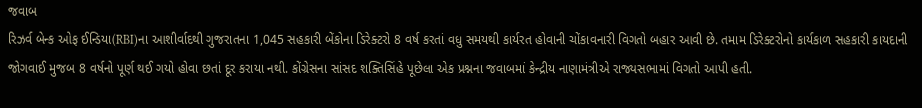જવાબ
રિઝર્વ બેન્ક ઓફ ઈન્ડિયા(RBI)ના આશીર્વાદથી ગુજરાતના 1,045 સહકારી બેંકોના ડિરેક્ટરો 8 વર્ષ કરતાં વધુ સમયથી કાર્યરત હોવાની ચોંકાવનારી વિગતો બહાર આવી છે. તમામ ડિરેક્ટરોનો કાર્યકાળ સહકારી કાયદાની જોગવાઈ મુજબ 8 વર્ષનો પૂર્ણ થઈ ગયો હોવા છતાં દૂર કરાયા નથી. કોંગ્રેસના સાંસદ શક્તિસિંહે પૂછેલા એક પ્રશ્નના જવાબમાં કેન્દ્રીય નાણામંત્રીએ રાજ્યસભામાં વિગતો આપી હતી.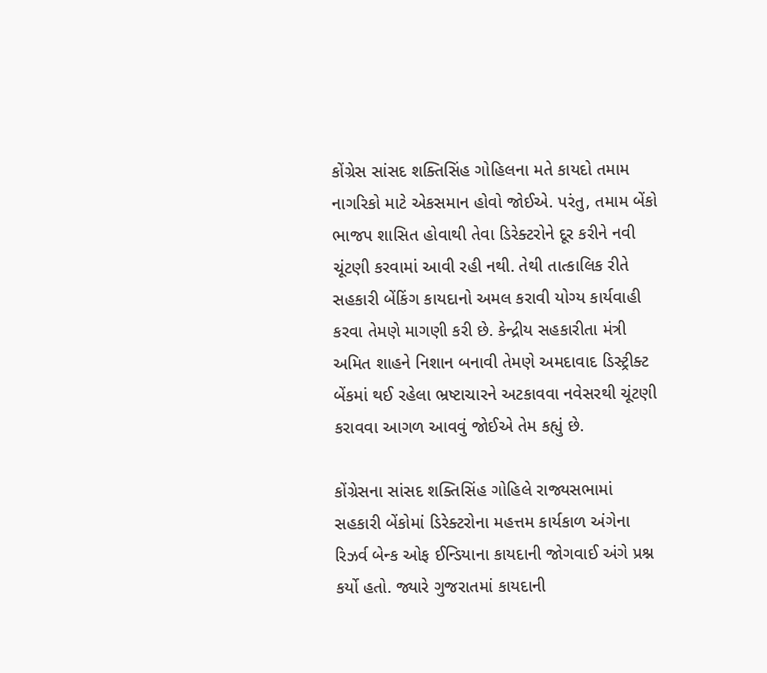કોંગ્રેસ સાંસદ શક્તિસિંહ ગોહિલના મતે કાયદો તમામ નાગરિકો માટે એકસમાન હોવો જોઈએ. પરંતુ, તમામ બેંકો ભાજપ શાસિત હોવાથી તેવા ડિરેક્ટરોને દૂર કરીને નવી ચૂંટણી કરવામાં આવી રહી નથી. તેથી તાત્કાલિક રીતે સહકારી બેંકિંગ કાયદાનો અમલ કરાવી યોગ્ય કાર્યવાહી કરવા તેમણે માગણી કરી છે. કેન્દ્રીય સહકારીતા મંત્રી અમિત શાહને નિશાન બનાવી તેમણે અમદાવાદ ડિસ્ટ્રીક્ટ બેંકમાં થઈ રહેલા ભ્રષ્ટાચારને અટકાવવા નવેસરથી ચૂંટણી કરાવવા આગળ આવવું જોઈએ તેમ કહ્યું છે.

કોંગ્રેસના સાંસદ શક્તિસિંહ ગોહિલે રાજ્યસભામાં સહકારી બેંકોમાં ડિરેક્ટરોના મહત્તમ કાર્યકાળ અંગેના રિઝર્વ બેન્ક ઓફ ઈન્ડિયાના કાયદાની જોગવાઈ અંગે પ્રશ્ન કર્યો હતો. જ્યારે ગુજરાતમાં કાયદાની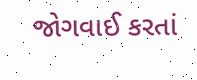જોગવાઈ કરતાં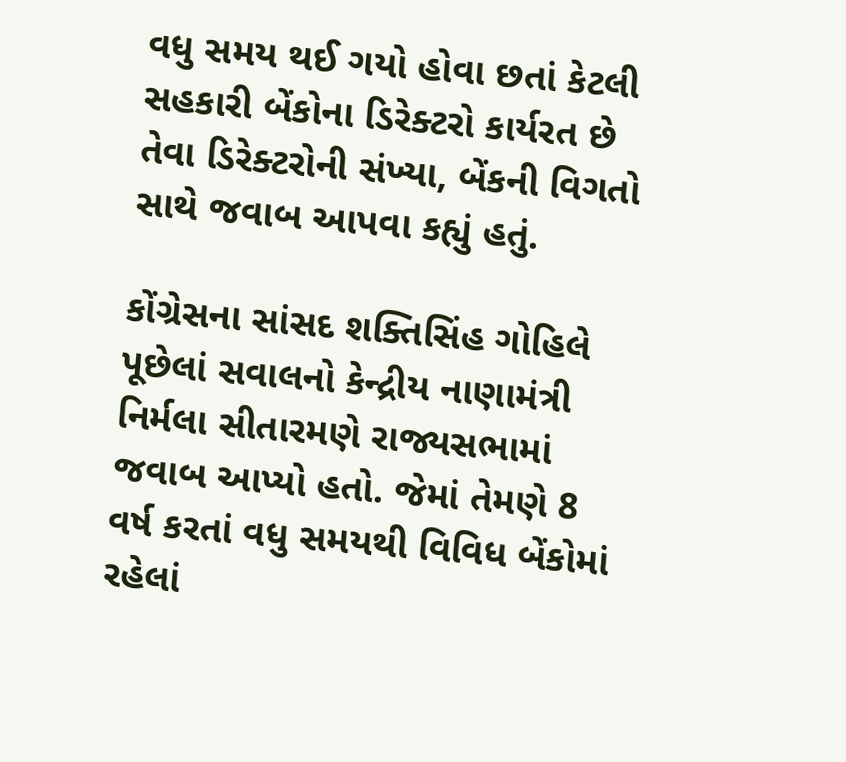વધુ સમય થઈ ગયો હોવા છતાં કેટલી સહકારી બેંકોના ડિરેક્ટરો કાર્યરત છે તેવા ડિરેક્ટરોની સંખ્યા, બેંકની વિગતો સાથે જવાબ આપવા કહ્યું હતું.

કોંગ્રેસના સાંસદ શક્તિસિંહ ગોહિલે પૂછેલાં સવાલનો કેન્દ્રીય નાણામંત્રી નિર્મલા સીતારમણે રાજ્યસભામાં જવાબ આપ્યો હતો. જેમાં તેમણે 8 વર્ષ કરતાં વધુ સમયથી વિવિધ બેંકોમાં રહેલાં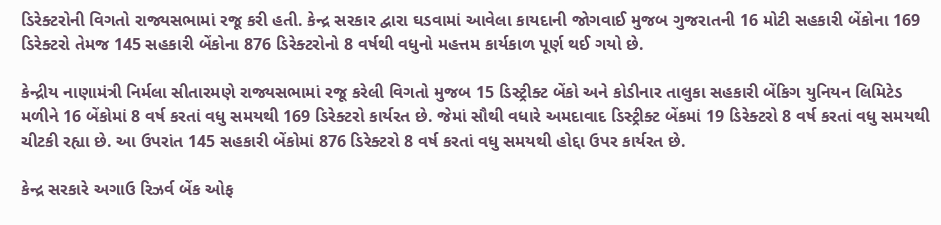ડિરેક્ટરોની વિગતો રાજ્યસભામાં રજૂ કરી હતી. કેન્દ્ર સરકાર દ્વારા ઘડવામાં આવેલા કાયદાની જોગવાઈ મુજબ ગુજરાતની 16 મોટી સહકારી બેંકોના 169 ડિરેક્ટરો તેમજ 145 સહકારી બેંકોના 876 ડિરેક્ટરોનો 8 વર્ષથી વધુનો મહત્તમ કાર્યકાળ પૂર્ણ થઈ ગયો છે.

કેન્દ્રીય નાણામંત્રી નિર્મલા સીતારમણે રાજ્યસભામાં રજૂ કરેલી વિગતો મુજબ 15 ડિસ્ટ્રીક્ટ બેંકો અને કોડીનાર તાલુકા સહકારી બેંકિગ યુનિયન લિમિટેડ મળીને 16 બેંકોમાં 8 વર્ષ કરતાં વધુ સમયથી 169 ડિરેક્ટરો કાર્યરત છે. જેમાં સૌથી વધારે અમદાવાદ ડિસ્ટ્રીક્ટ બેંકમાં 19 ડિરેક્ટરો 8 વર્ષ કરતાં વધુ સમયથી ચીટકી રહ્યા છે. આ ઉપરાંત 145 સહકારી બેંકોમાં 876 ડિરેક્ટરો 8 વર્ષ કરતાં વધુ સમયથી હોદ્દા ઉપર કાર્યરત છે.

કેન્દ્ર સરકારે અગાઉ રિઝર્વ બેંક ઓફ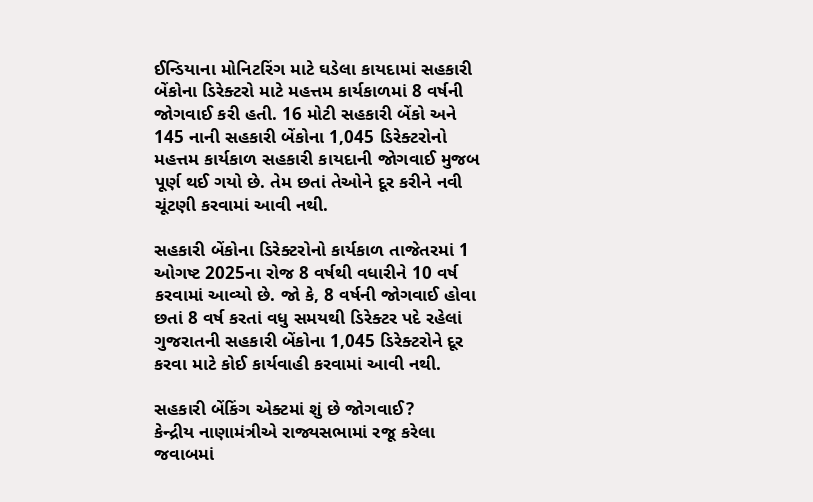ઈન્ડિયાના મોનિટરિંગ માટે ઘડેલા કાયદામાં સહકારી બેંકોના ડિરેક્ટરો માટે મહત્તમ કાર્યકાળમાં 8 વર્ષની જોગવાઈ કરી હતી. 16 મોટી સહકારી બેંકો અને 145 નાની સહકારી બેંકોના 1,045 ડિરેક્ટરોનો મહત્તમ કાર્યકાળ સહકારી કાયદાની જોગવાઈ મુજબ પૂર્ણ થઈ ગયો છે. તેમ છતાં તેઓને દૂર કરીને નવી ચૂંટણી કરવામાં આવી નથી.

સહકારી બેંકોના ડિરેક્ટરોનો કાર્યકાળ તાજેતરમાં 1 ઓગષ્ટ 2025ના રોજ 8 વર્ષથી વધારીને 10 વર્ષ કરવામાં આવ્યો છે. જો કે, 8 વર્ષની જોગવાઈ હોવા છતાં 8 વર્ષ કરતાં વધુ સમયથી ડિરેક્ટર પદે રહેલાં ગુજરાતની સહકારી બેંકોના 1,045 ડિરેક્ટરોને દૂર કરવા માટે કોઈ કાર્યવાહી કરવામાં આવી નથી.

સહકારી બેંકિંગ એક્ટમાં શું છે જોગવાઈ?
કેન્દ્રીય નાણામંત્રીએ રાજ્યસભામાં રજૂ કરેલા જવાબમાં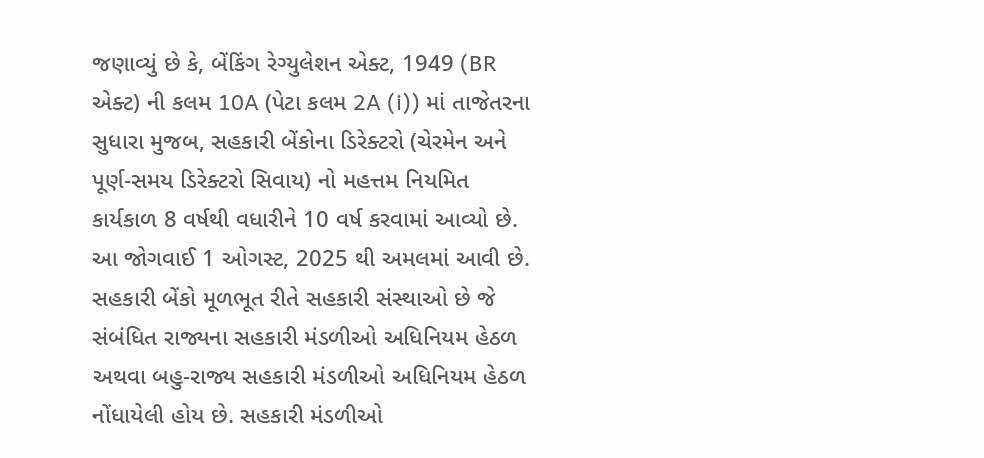જણાવ્યું છે કે, બેંકિંગ રેગ્યુલેશન એક્ટ, 1949 (BR એક્ટ) ની કલમ 10A (પેટા કલમ 2A (i)) માં તાજેતરના સુધારા મુજબ, સહકારી બેંકોના ડિરેક્ટરો (ચેરમેન અને પૂર્ણ-સમય ડિરેક્ટરો સિવાય) નો મહત્તમ નિયમિત કાર્યકાળ 8 વર્ષથી વધારીને 10 વર્ષ કરવામાં આવ્યો છે. આ જોગવાઈ 1 ઓગસ્ટ, 2025 થી અમલમાં આવી છે.
સહકારી બેંકો મૂળભૂત રીતે સહકારી સંસ્થાઓ છે જે સંબંધિત રાજ્યના સહકારી મંડળીઓ અધિનિયમ હેઠળ અથવા બહુ-રાજ્ય સહકારી મંડળીઓ અધિનિયમ હેઠળ નોંધાયેલી હોય છે. સહકારી મંડળીઓ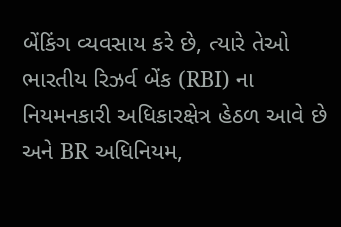બેંકિંગ વ્યવસાય કરે છે, ત્યારે તેઓ ભારતીય રિઝર્વ બેંક (RBI) ના નિયમનકારી અધિકારક્ષેત્ર હેઠળ આવે છે અને BR અધિનિયમ,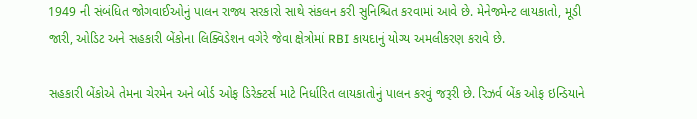1949 ની સંબંધિત જોગવાઈઓનું પાલન રાજ્ય સરકારો સાથે સંકલન કરી સુનિશ્ચિત કરવામાં આવે છે. મેનેજમેન્ટ લાયકાતો, મૂડી જારી, ઓડિટ અને સહકારી બેંકોના લિક્વિડેશન વગેરે જેવા ક્ષેત્રોમાં RBI કાયદાનું યોગ્ય અમલીકરણ કરાવે છે.

સહકારી બેંકોએ તેમના ચેરમેન અને બોર્ડ ઓફ ડિરેક્ટર્સ માટે નિર્ધારિત લાયકાતોનું પાલન કરવું જરૂરી છે. રિઝર્વ બેંક ઓફ ઇન્ડિયાને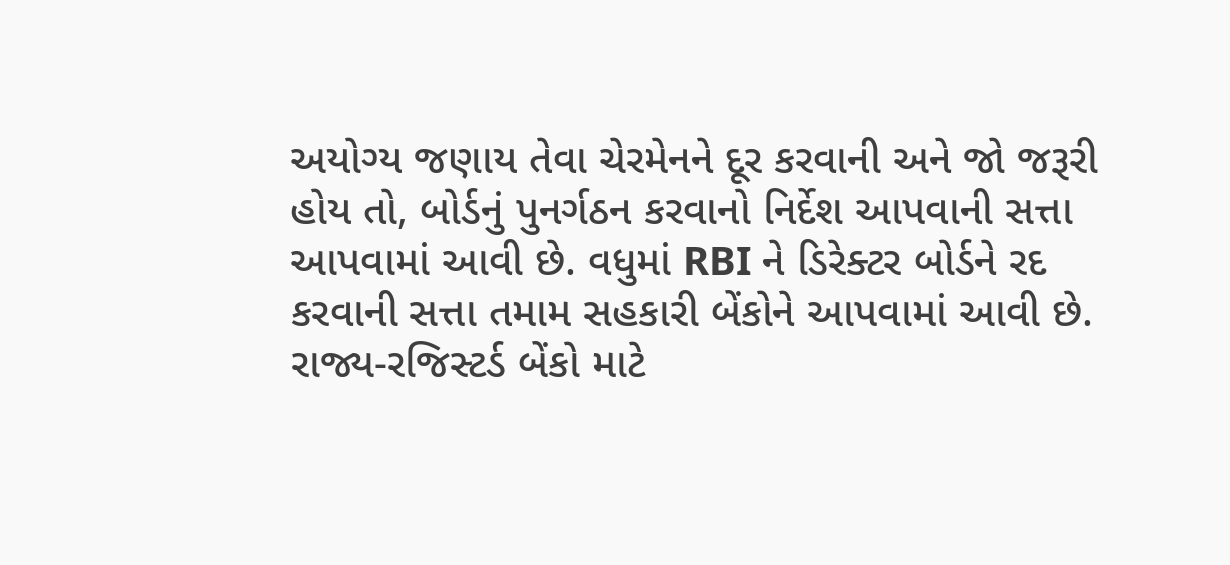અયોગ્ય જણાય તેવા ચેરમેનને દૂર કરવાની અને જો જરૂરી હોય તો, બોર્ડનું પુનર્ગઠન કરવાનો નિર્દેશ આપવાની સત્તા આપવામાં આવી છે. વધુમાં RBI ને ડિરેક્ટર બોર્ડને રદ કરવાની સત્તા તમામ સહકારી બેંકોને આપવામાં આવી છે. રાજ્ય-રજિસ્ટર્ડ બેંકો માટે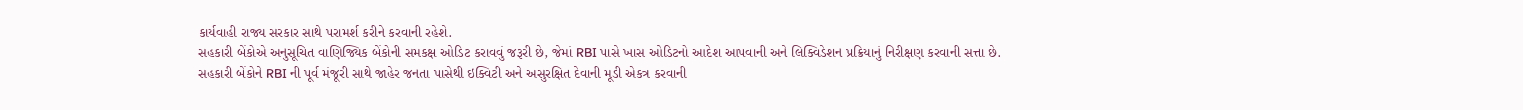કાર્યવાહી રાજ્ય સરકાર સાથે પરામર્શ કરીને કરવાની રહેશે.
સહકારી બેંકોએ અનુસૂચિત વાણિજ્યિક બેંકોની સમકક્ષ ઓડિટ કરાવવું જરૂરી છે, જેમાં RBI પાસે ખાસ ઓડિટનો આદેશ આપવાની અને લિક્વિડેશન પ્રક્રિયાનું નિરીક્ષણ કરવાની સત્તા છે.
સહકારી બેંકોને RBI ની પૂર્વ મંજૂરી સાથે જાહેર જનતા પાસેથી ઇક્વિટી અને અસુરક્ષિત દેવાની મૂડી એકત્ર કરવાની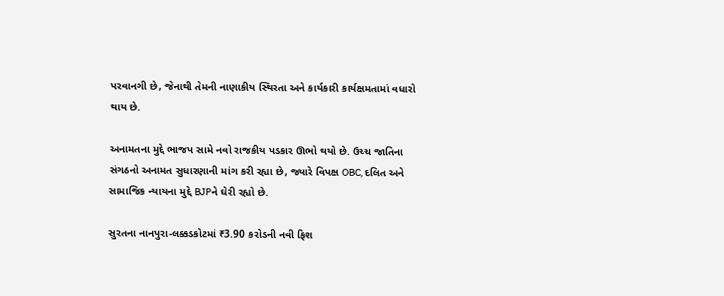પરવાનગી છે, જેનાથી તેમની નાણાકીય સ્થિરતા અને કાર્યકારી કાર્યક્ષમતામાં વધારો થાય છે.

અનામતના મુદ્દે ભાજપ સામે નવો રાજકીય પડકાર ઊભો થયો છે. ઉચ્ચ જાતિના સંગઠનો અનામત સુધારણાની માંગ કરી રહ્યા છે, જ્યારે વિપક્ષ OBC, દલિત અને સામાજિક ન્યાયના મુદ્દે BJPને ઘેરી રહ્યો છે.

સુરતના નાનપુરા-લક્કડકોટમાં ₹3.90 કરોડની નવી ફિશ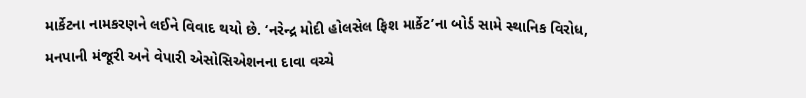માર્કેટના નામકરણને લઈને વિવાદ થયો છે. ‘નરેન્દ્ર મોદી હોલસેલ ફિશ માર્કેટ’ના બોર્ડ સામે સ્થાનિક વિરોધ, મનપાની મંજૂરી અને વેપારી એસોસિએશનના દાવા વચ્ચે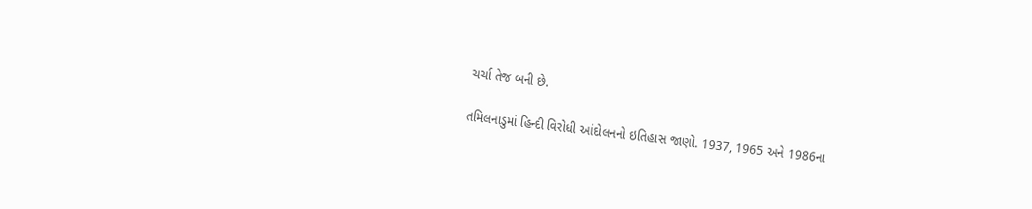ચર્ચા તેજ બની છે.

તમિલનાડુમાં હિન્દી વિરોધી આંદોલનનો ઇતિહાસ જાણો. 1937, 1965 અને 1986ના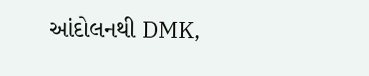આંદોલનથી DMK,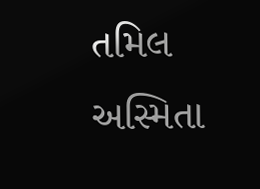તમિલ અસ્મિતા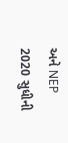અને NEP 2020 સુધીની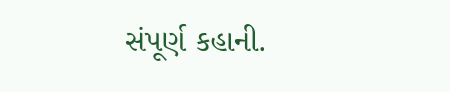સંપૂર્ણ કહાની.